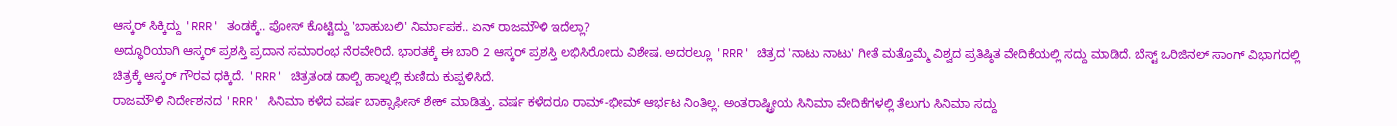ಆಸ್ಕರ್ ಸಿಕ್ಕಿದ್ದು 'RRR' ತಂಡಕ್ಕೆ.. ಪೋಸ್ ಕೊಟ್ಟಿದ್ದು 'ಬಾಹುಬಲಿ' ನಿರ್ಮಾಪಕ.. ಏನ್ ರಾಜಮೌಳಿ ಇದೆಲ್ಲಾ?
ಅದ್ಧೂರಿಯಾಗಿ ಆಸ್ಕರ್ ಪ್ರಶಸ್ತಿ ಪ್ರದಾನ ಸಮಾರಂಭ ನೆರವೇರಿದೆ. ಭಾರತಕ್ಕೆ ಈ ಬಾರಿ 2 ಆಸ್ಕರ್ ಪ್ರಶಸ್ತಿ ಲಭಿಸಿರೋದು ವಿಶೇಷ. ಅದರಲ್ಲೂ 'RRR' ಚಿತ್ರದ 'ನಾಟು ನಾಟು' ಗೀತೆ ಮತ್ತೊಮ್ಮೆ ವಿಶ್ವದ ಪ್ರತಿಷ್ಠಿತ ವೇದಿಕೆಯಲ್ಲಿ ಸದ್ದು ಮಾಡಿದೆ. ಬೆಸ್ಟ್ ಒರಿಜಿನಲ್ ಸಾಂಗ್ ವಿಭಾಗದಲ್ಲಿ ಚಿತ್ರಕ್ಕೆ ಆಸ್ಕರ್ ಗೌರವ ಧಕ್ಕಿದೆ. 'RRR' ಚಿತ್ರತಂಡ ಡಾಲ್ಬಿ ಹಾಲ್ನಲ್ಲಿ ಕುಣಿದು ಕುಪ್ಪಳಿಸಿದೆ.
ರಾಜಮೌಳಿ ನಿರ್ದೇಶನದ 'RRR' ಸಿನಿಮಾ ಕಳೆದ ವರ್ಷ ಬಾಕ್ಸಾಫೀಸ್ ಶೇಕ್ ಮಾಡಿತ್ತು. ವರ್ಷ ಕಳೆದರೂ ರಾಮ್-ಭೀಮ್ ಆರ್ಭಟ ನಿಂತಿಲ್ಲ. ಅಂತರಾಷ್ಟ್ರೀಯ ಸಿನಿಮಾ ವೇದಿಕೆಗಳಲ್ಲಿ ತೆಲುಗು ಸಿನಿಮಾ ಸದ್ದು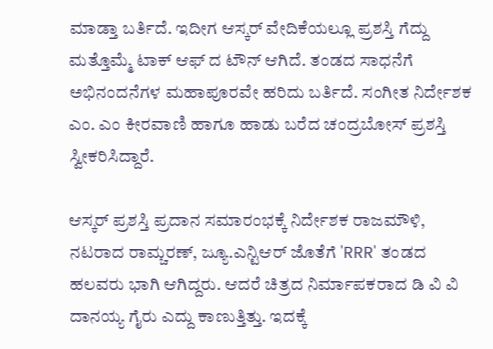ಮಾಡ್ತಾ ಬರ್ತಿದೆ. ಇದೀಗ ಆಸ್ಕರ್ ವೇದಿಕೆಯಲ್ಲೂ ಪ್ರಶಸ್ತಿ ಗೆದ್ದು ಮತ್ತೊಮ್ಮೆ ಟಾಕ್ ಆಫ್ ದ ಟೌನ್ ಆಗಿದೆ. ತಂಡದ ಸಾಧನೆಗೆ ಅಭಿನಂದನೆಗಳ ಮಹಾಪೂರವೇ ಹರಿದು ಬರ್ತಿದೆ. ಸಂಗೀತ ನಿರ್ದೇಶಕ ಎಂ. ಎಂ ಕೀರವಾಣಿ ಹಾಗೂ ಹಾಡು ಬರೆದ ಚಂದ್ರಬೋಸ್ ಪ್ರಶಸ್ತಿ ಸ್ವೀಕರಿಸಿದ್ದಾರೆ.

ಆಸ್ಕರ್ ಪ್ರಶಸ್ತಿ ಪ್ರದಾನ ಸಮಾರಂಭಕ್ಕೆ ನಿರ್ದೇಶಕ ರಾಜಮೌಳಿ, ನಟರಾದ ರಾಮ್ಚರಣ್, ಜ್ಯೂ.ಎನ್ಟಿಆರ್ ಜೊತೆಗೆ 'RRR' ತಂಡದ ಹಲವರು ಭಾಗಿ ಆಗಿದ್ದರು. ಆದರೆ ಚಿತ್ರದ ನಿರ್ಮಾಪಕರಾದ ಡಿ ವಿ ವಿ ದಾನಯ್ಯ ಗೈರು ಎದ್ದು ಕಾಣುತ್ತಿತ್ತು. ಇದಕ್ಕೆ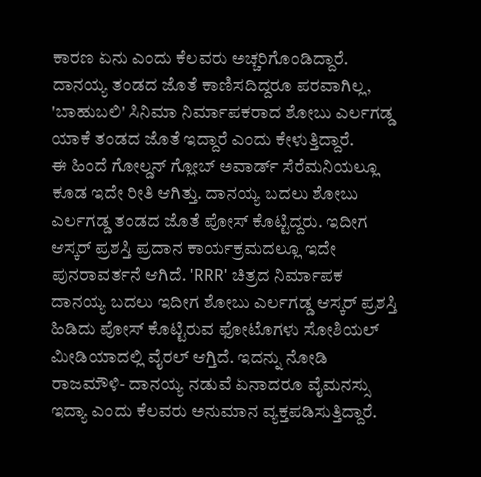ಕಾರಣ ಏನು ಎಂದು ಕೆಲವರು ಅಚ್ಚರಿಗೊಂಡಿದ್ದಾರೆ. ದಾನಯ್ಯ ತಂಡದ ಜೊತೆ ಕಾಣಿಸದಿದ್ದರೂ ಪರವಾಗಿಲ್ಲ, 'ಬಾಹುಬಲಿ' ಸಿನಿಮಾ ನಿರ್ಮಾಪಕರಾದ ಶೋಬು ಎರ್ಲಗಡ್ಡ ಯಾಕೆ ತಂಡದ ಜೊತೆ ಇದ್ದಾರೆ ಎಂದು ಕೇಳುತ್ತಿದ್ದಾರೆ.
ಈ ಹಿಂದೆ ಗೋಲ್ಡನ್ ಗ್ಲೋಬ್ ಅವಾರ್ಡ್ ಸೆರೆಮನಿಯಲ್ಲೂ ಕೂಡ ಇದೇ ರೀತಿ ಆಗಿತ್ತು. ದಾನಯ್ಯ ಬದಲು ಶೋಬು ಎರ್ಲಗಡ್ಡ ತಂಡದ ಜೊತೆ ಪೋಸ್ ಕೊಟ್ಟಿದ್ದರು. ಇದೀಗ ಆಸ್ಕರ್ ಪ್ರಶಸ್ತಿ ಪ್ರದಾನ ಕಾರ್ಯಕ್ರಮದಲ್ಲೂ ಇದೇ ಪುನರಾವರ್ತನೆ ಆಗಿದೆ. 'RRR' ಚಿತ್ರದ ನಿರ್ಮಾಪಕ ದಾನಯ್ಯ ಬದಲು ಇದೀಗ ಶೋಬು ಎರ್ಲಗಡ್ಡ ಆಸ್ಕರ್ ಪ್ರಶಸ್ತಿ ಹಿಡಿದು ಪೋಸ್ ಕೊಟ್ಟಿರುವ ಫೋಟೊಗಳು ಸೋಶಿಯಲ್ ಮೀಡಿಯಾದಲ್ಲಿ ವೈರಲ್ ಆಗ್ತಿದೆ. ಇದನ್ನು ನೋಡಿ ರಾಜಮೌಳಿ- ದಾನಯ್ಯ ನಡುವೆ ಏನಾದರೂ ವೈಮನಸ್ಸು ಇದ್ಯಾ ಎಂದು ಕೆಲವರು ಅನುಮಾನ ವ್ಯಕ್ತಪಡಿಸುತ್ತಿದ್ದಾರೆ.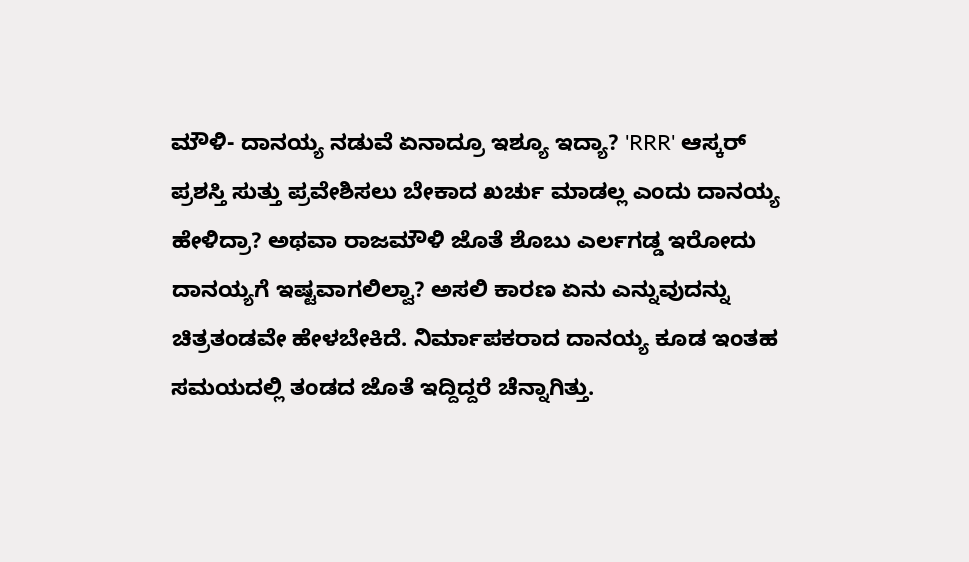ಮೌಳಿ- ದಾನಯ್ಯ ನಡುವೆ ಏನಾದ್ರೂ ಇಶ್ಯೂ ಇದ್ಯಾ? 'RRR' ಆಸ್ಕರ್ ಪ್ರಶಸ್ತಿ ಸುತ್ತು ಪ್ರವೇಶಿಸಲು ಬೇಕಾದ ಖರ್ಚು ಮಾಡಲ್ಲ ಎಂದು ದಾನಯ್ಯ ಹೇಳಿದ್ರಾ? ಅಥವಾ ರಾಜಮೌಳಿ ಜೊತೆ ಶೊಬು ಎರ್ಲಗಡ್ಡ ಇರೋದು ದಾನಯ್ಯಗೆ ಇಷ್ಟವಾಗಲಿಲ್ವಾ? ಅಸಲಿ ಕಾರಣ ಏನು ಎನ್ನುವುದನ್ನು ಚಿತ್ರತಂಡವೇ ಹೇಳಬೇಕಿದೆ. ನಿರ್ಮಾಪಕರಾದ ದಾನಯ್ಯ ಕೂಡ ಇಂತಹ ಸಮಯದಲ್ಲಿ ತಂಡದ ಜೊತೆ ಇದ್ದಿದ್ದರೆ ಚೆನ್ನಾಗಿತ್ತು.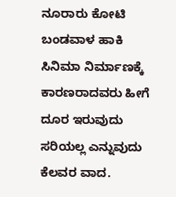ನೂರಾರು ಕೋಟಿ ಬಂಡವಾಳ ಹಾಕಿ ಸಿನಿಮಾ ನಿರ್ಮಾಣಕ್ಕೆ ಕಾರಣರಾದವರು ಹೀಗೆ ದೂರ ಇರುವುದು ಸರಿಯಲ್ಲ ಎನ್ನುವುದು ಕೆಲವರ ವಾದ.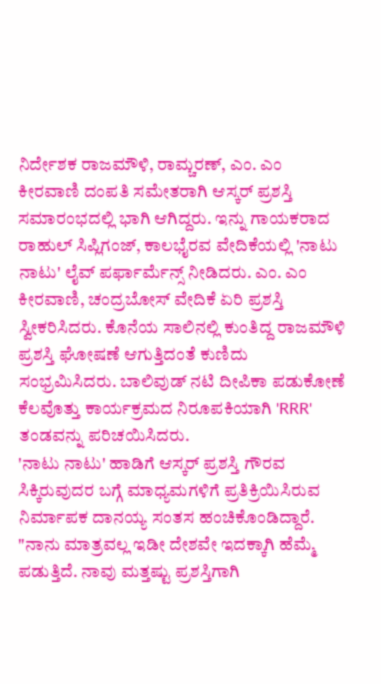ನಿರ್ದೇಶಕ ರಾಜಮೌಳಿ, ರಾಮ್ಚರಣ್, ಎಂ. ಎಂ ಕೀರವಾಣಿ ದಂಪತಿ ಸಮೇತರಾಗಿ ಆಸ್ಕರ್ ಪ್ರಶಸ್ತಿ ಸಮಾರಂಭದಲ್ಲಿ ಭಾಗಿ ಆಗಿದ್ದರು. ಇನ್ನು ಗಾಯಕರಾದ ರಾಹುಲ್ ಸಿಪ್ಲಿಗಂಜ್, ಕಾಲಭೈರವ ವೇದಿಕೆಯಲ್ಲಿ 'ನಾಟು ನಾಟು' ಲೈವ್ ಪರ್ಫಾರ್ಮೆನ್ಸ್ ನೀಡಿದರು. ಎಂ. ಎಂ ಕೀರವಾಣಿ, ಚಂದ್ರಬೋಸ್ ವೇದಿಕೆ ಏರಿ ಪ್ರಶಸ್ತಿ ಸ್ವೀಕರಿಸಿದರು. ಕೊನೆಯ ಸಾಲಿನಲ್ಲಿ ಕುಂತಿದ್ದ ರಾಜಮೌಳಿ ಪ್ರಶಸ್ತಿ ಘೋಷಣೆ ಆಗುತ್ತಿದಂತೆ ಕುಣಿದು ಸಂಭ್ರಮಿಸಿದರು. ಬಾಲಿವುಡ್ ನಟಿ ದೀಪಿಕಾ ಪಡುಕೋಣೆ ಕೆಲವೊತ್ತು ಕಾರ್ಯಕ್ರಮದ ನಿರೂಪಕಿಯಾಗಿ 'RRR' ತಂಡವನ್ನು ಪರಿಚಯಿಸಿದರು.
'ನಾಟು ನಾಟು' ಹಾಡಿಗೆ ಆಸ್ಕರ್ ಪ್ರಶಸ್ತಿ ಗೌರವ ಸಿಕ್ಕಿರುವುದರ ಬಗ್ಗೆ ಮಾಧ್ಯಮಗಳಿಗೆ ಪ್ರತಿಕ್ರಿಯಿಸಿರುವ ನಿರ್ಮಾಪಕ ದಾನಯ್ಯ ಸಂತಸ ಹಂಚಿಕೊಂಡಿದ್ದಾರೆ. "ನಾನು ಮಾತ್ರವಲ್ಲ ಇಡೀ ದೇಶವೇ ಇದಕ್ಕಾಗಿ ಹೆಮ್ಮೆ ಪಡುತ್ತಿದೆ. ನಾವು ಮತ್ತಷ್ಟು ಪ್ರಶಸ್ತಿಗಾಗಿ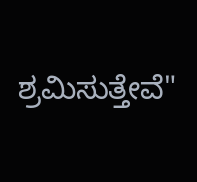ಶ್ರಮಿಸುತ್ತೇವೆ"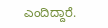ಎಂದಿದ್ದಾರೆ.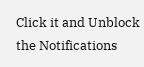Click it and Unblock the Notifications